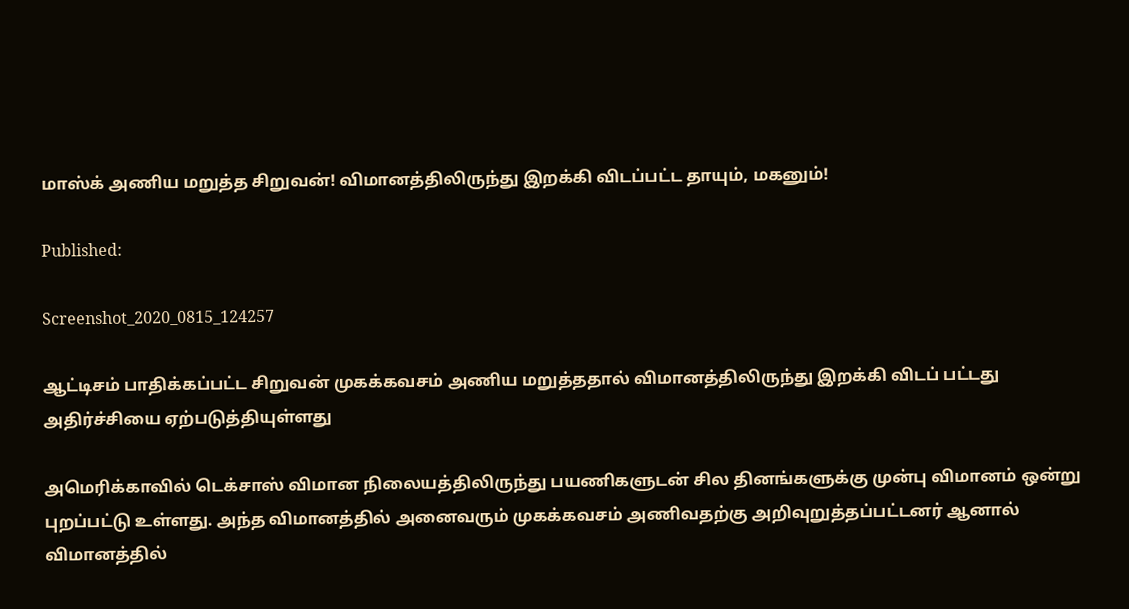மாஸ்க் அணிய மறுத்த சிறுவன்! விமானத்திலிருந்து இறக்கி விடப்பட்ட தாயும், மகனும்!

Published:

Screenshot_2020_0815_124257

ஆட்டிசம் பாதிக்கப்பட்ட சிறுவன் முகக்கவசம் அணிய மறுத்ததால் விமானத்திலிருந்து இறக்கி விடப் பட்டது அதிர்ச்சியை ஏற்படுத்தியுள்ளது

அமெரிக்காவில் டெக்சாஸ் விமான நிலையத்திலிருந்து பயணிகளுடன் சில தினங்களுக்கு முன்பு விமானம் ஒன்று புறப்பட்டு உள்ளது. அந்த விமானத்தில் அனைவரும் முகக்கவசம் அணிவதற்கு அறிவுறுத்தப்பட்டனர் ஆனால் விமானத்தில்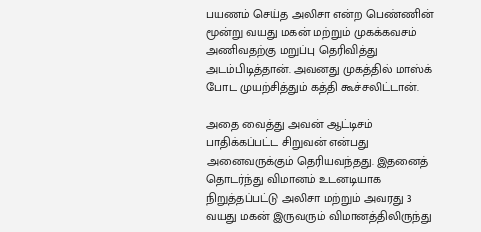பயணம் செய்த அலிசா என்ற பெண்ணின் மூன்று வயது மகன் மற்றும் முகக்கவசம் அணிவதற்கு மறுப்பு தெரிவித்து அடம்பிடித்தான். அவனது முகத்தில் மாஸ்க் போட முயற்சித்தும் கத்தி கூச்சலிட்டான்.

அதை வைத்து அவன் ஆட்டிசம் பாதிக்கப்பட்ட சிறுவன் என்பது அனைவருக்கும் தெரியவந்தது. இதனைத் தொடர்ந்து விமானம் உடனடியாக நிறுத்தப்பட்டு அலிசா மற்றும் அவரது 3 வயது மகன் இருவரும் விமானத்திலிருந்து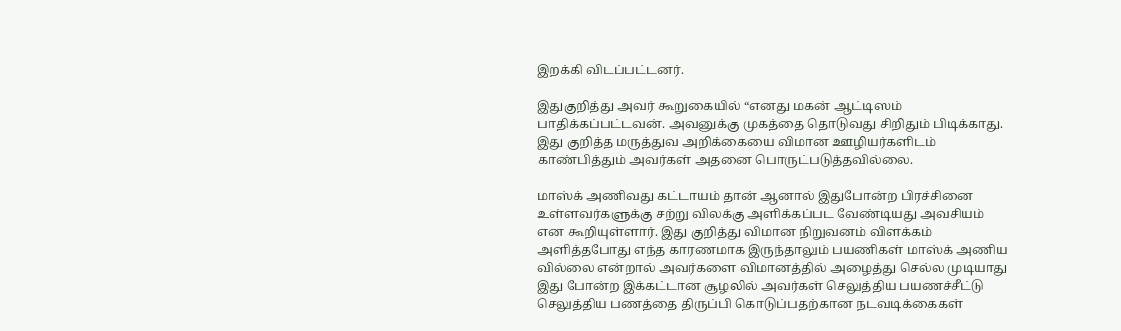இறக்கி விடப்பட்டனர்.

இதுகுறித்து அவர் கூறுகையில் “எனது மகன் ஆட்டிஸம் பாதிக்கப்பட்டவன். அவனுக்கு முகத்தை தொடுவது சிறிதும் பிடிக்காது. இது குறித்த மருத்துவ அறிக்கையை விமான ஊழியர்களிடம் காண்பித்தும் அவர்கள் அதனை பொருட்படுத்தவில்லை.

மாஸ்க் அணிவது கட்டாயம் தான் ஆனால் இதுபோன்ற பிரச்சினை உள்ளவர்களுக்கு சற்று விலக்கு அளிக்கப்பட வேண்டியது அவசியம் என கூறியுள்ளார். இது குறித்து விமான நிறுவனம் விளக்கம் அளித்தபோது எந்த காரணமாக இருந்தாலும் பயணிகள் மாஸ்க் அணிய வில்லை என்றால் அவர்களை விமானத்தில் அழைத்து செல்ல முடியாது இது போன்ற இக்கட்டான சூழலில் அவர்கள் செலுத்திய பயணச்சீட்டு செலுத்திய பணத்தை திருப்பி கொடுப்பதற்கான நடவடிக்கைகள்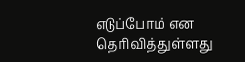எடுப்போம் என தெரிவித்துள்ளது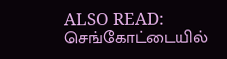ALSO READ:  செங்கோட்டையில்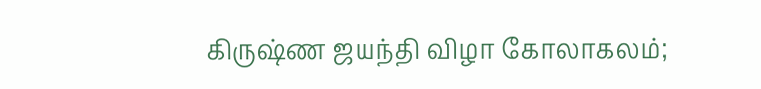கிருஷ்ண ஜயந்தி விழா கோலாகலம்;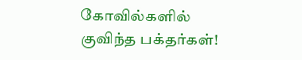கோவில்களில் குவிந்த பக்தர்கள்!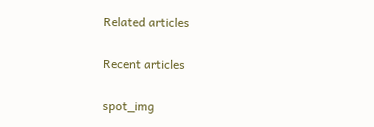Related articles

Recent articles

spot_img